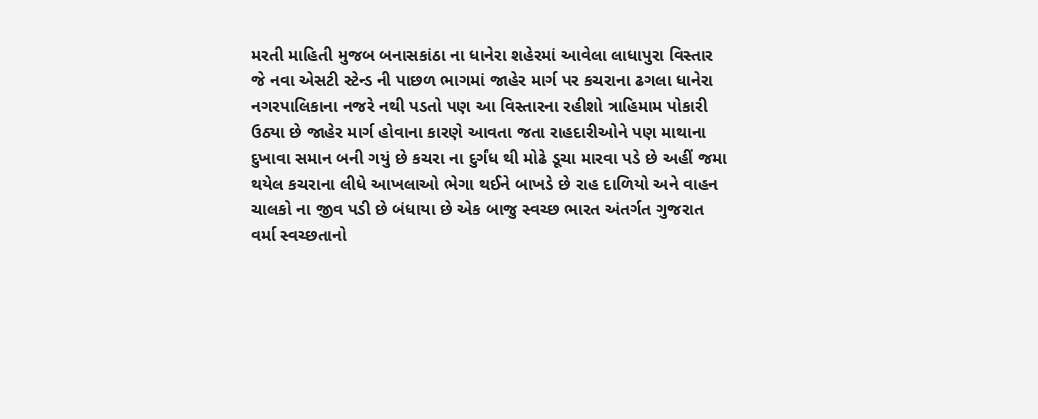મરતી માહિતી મુજબ બનાસકાંઠા ના ધાનેરા શહેરમાં આવેલા લાધાપુરા વિસ્તાર જે નવા એસટી સ્ટેન્ડ ની પાછળ ભાગમાં જાહેર માર્ગ પર કચરાના ઢગલા ધાનેરા નગરપાલિકાના નજરે નથી પડતો પણ આ વિસ્તારના રહીશો ત્રાહિમામ પોકારી ઉઠ્યા છે જાહેર માર્ગ હોવાના કારણે આવતા જતા રાહદારીઓને પણ માથાના દુખાવા સમાન બની ગયું છે કચરા ના દુર્ગંધ થી મોઢે ડૂચા મારવા પડે છે અહીં જમા થયેલ કચરાના લીધે આખલાઓ ભેગા થઈને બાખડે છે રાહ દાળિયો અને વાહન ચાલકો ના જીવ પડી છે બંધાયા છે એક બાજુ સ્વચ્છ ભારત અંતર્ગત ગુજરાત વર્મા સ્વચ્છતાનો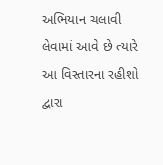અભિયાન ચલાવી લેવામાં આવે છે ત્યારે આ વિસ્તારના રહીશો દ્વારા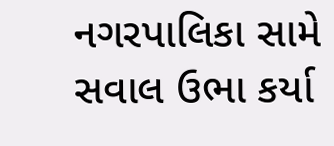નગરપાલિકા સામે સવાલ ઉભા કર્યા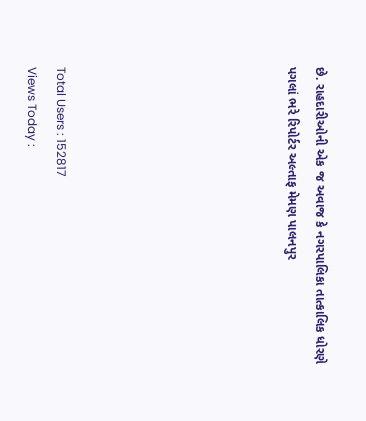છે. રાહદારીઓની એક જ અવાજ કે નગરપાલિકા તાત્કાલિક ધોરણે પગલાં ભરે રિપોર્ટર અલ્તાફ મેમણ પાલનપુર







Total Users : 152817
Views Today :